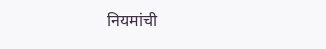नियमांची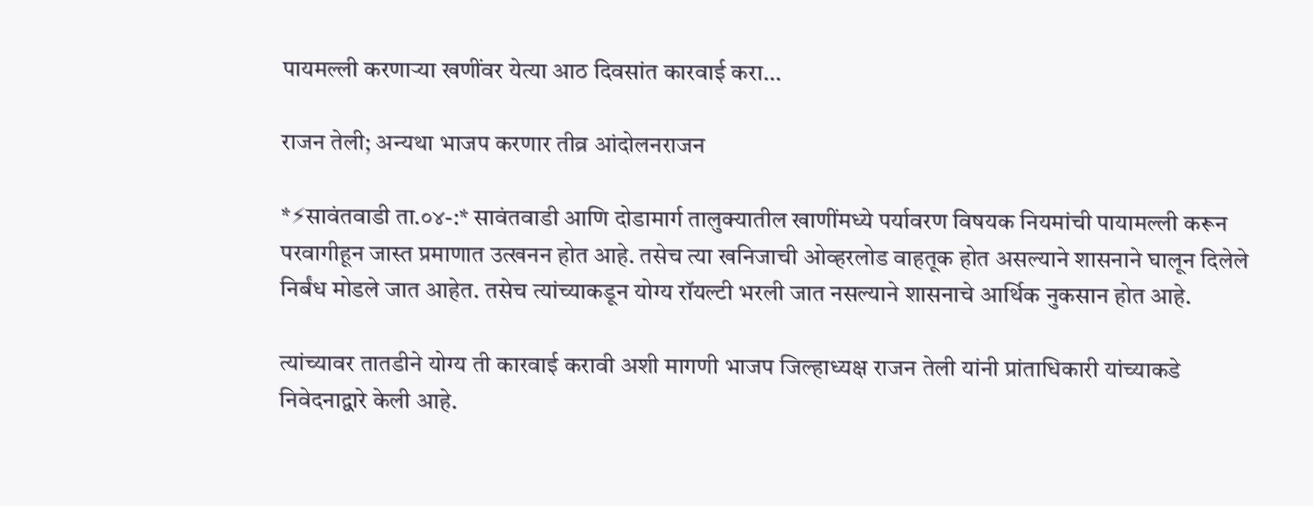पायमल्ली करणाऱ्या खणींवर येत्या आठ दिवसांत कारवाई करा…

राजन तेली; अन्यथा भाजप करणार तीव्र आंदोलनराजन

*⚡सावंतवाडी ता.०४-:* सावंतवाडी आणि दोडामार्ग तालुक्यातील खाणींमध्ये पर्यावरण विषयक नियमांची पायामल्ली करून परवागीहून जास्त प्रमाणात उत्खनन होत आहे. तसेच त्या खनिजाची ओव्हरलोड वाहतूक होत असल्याने शासनाने घालून दिलेले निर्बंध मोडले जात आहेत. तसेच त्यांच्याकडून योग्य रॉयल्टी भरली जात नसल्याने शासनाचे आर्थिक नुकसान होत आहे.

त्यांच्यावर तातडीने योग्य ती कारवाई करावी अशी मागणी भाजप जिल्हाध्यक्ष राजन तेली यांनी प्रांताधिकारी यांच्याकडे निवेदनाद्वारे केली आहे.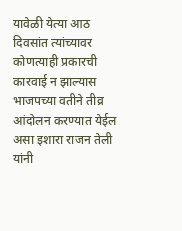यावेळी येत्या आठ दिवसांत त्यांच्यावर कोणत्याही प्रकारची कारवाई न झाल्यास भाजपच्या वतीने तीव्र आंदोलन करण्यात येईल असा इशारा राजन तेली यांनी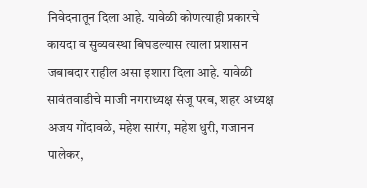निवेदनातून दिला आहे. यावेळी कोणत्याही प्रकारचे कायदा व सुव्यवस्था बिघडल्यास त्याला प्रशासन जबाबदार राहील असा इशारा दिला आहे. यावेळी सावंतवाडीचे माजी नगराध्यक्ष संजू परब, शहर अध्यक्ष अजय गोंदावळे, महेश सारंग, महेश धुरी, गजानन पालेकर,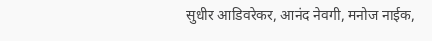सुधीर आडिवरेकर, आनंद नेवगी, मनोज नाईक,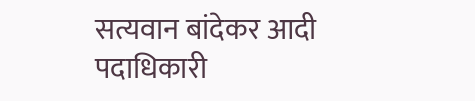सत्यवान बांदेकर आदी पदाधिकारी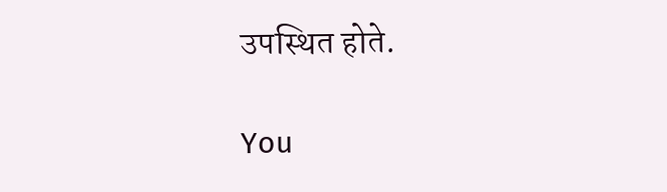उपस्थित होते.

You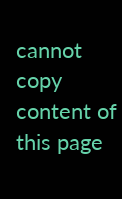cannot copy content of this page